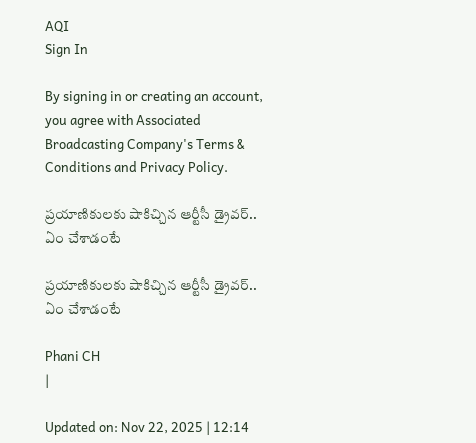AQI
Sign In

By signing in or creating an account, you agree with Associated Broadcasting Company's Terms & Conditions and Privacy Policy.

ప్రయాణికులకు షాకిచ్చిన ఆర్టీసీ డ్రైవర్‌.. ఏం చేశాడంటే

ప్రయాణికులకు షాకిచ్చిన ఆర్టీసీ డ్రైవర్‌.. ఏం చేశాడంటే

Phani CH
|

Updated on: Nov 22, 2025 | 12:14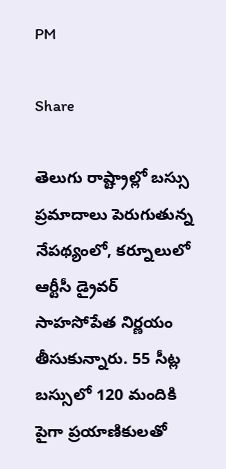PM

Share

తెలుగు రాష్ట్రాల్లో బస్సు ప్రమాదాలు పెరుగుతున్న నేపథ్యంలో, కర్నూలులో ఆర్టీసీ డ్రైవర్ సాహసోపేత నిర్ణయం తీసుకున్నారు. 55 సీట్ల బస్సులో 120 మందికి పైగా ప్రయాణికులతో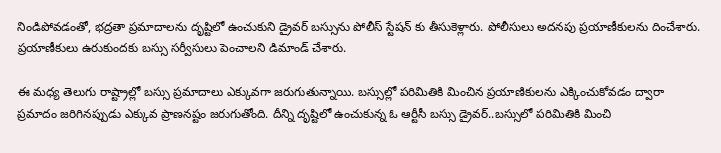నిండిపోవడంతో, భద్రతా ప్రమాదాలను దృష్టిలో ఉంచుకుని డ్రైవర్ బస్సును పోలీస్ స్టేషన్ కు తీసుకెళ్లారు. పోలీసులు అదనపు ప్రయాణీకులను దించేశారు. ప్రయాణీకులు ఉరుకుందకు బస్సు సర్వీసులు పెంచాలని డిమాండ్ చేశారు.

ఈ మధ్య తెలుగు రాష్ట్రాల్లో బస్సు ప్రమాదాలు ఎక్కువగా జరుగుతున్నాయి. బస్సుల్లో పరిమితికి మించిన ప్రయాణికులను ఎక్కించుకోవడం ద్వారా ప్రమాదం జరిగినప్పుడు ఎక్కువ ప్రాణనష్టం జరుగుతోంది. దీన్ని దృష్టిలో ఉంచుకున్న ఓ ఆర్టీసీ బస్సు డ్రైవర్..బస్సులో పరిమితికి మించి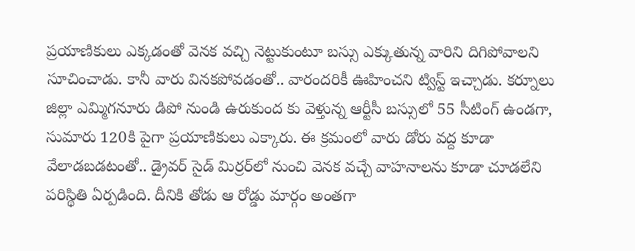ప్రయాణికులు ఎక్కడంతో వెనక వచ్చి నెట్టుకుంటూ బస్సు ఎక్కుతున్న వారిని దిగిపోవాలని సూచించాడు. కానీ వారు వినకపోవడంతో.. వారందరికీ ఊహించని ట్విస్ట్ ఇచ్చాడు. కర్నూలు జిల్లా ఎమ్మిగనూరు డిపో నుండి ఉరుకుంద కు వెళ్తున్న ఆర్టీసీ బస్సులో 55 సీటింగ్ ఉండగా, సుమారు 120కి పైగా ప్రయాణికులు ఎక్కారు. ఈ క్రమంలో వారు డోరు వద్ద కూడా వేలాడబడటంతో.. డ్రైవర్ సైడ్ మిర్రర్‌లో నుంచి వెనక వచ్చే వాహనాలను కూడా చూడలేని పరిస్థితి ఏర్పడింది. దీనికి తోడు ఆ రోడ్డు మార్గం అంతగా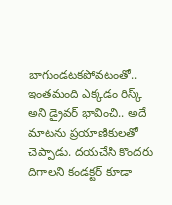బాగుండటకపోవటంతో.. ఇంతమంది ఎక్కడం రిస్క్ అని డ్రైవర్ భావించి.. అదే మాటను ప్రయాణికులతో చెప్పాడు. దయచేసి కొందరు దిగాలని కండక్టర్ కూడా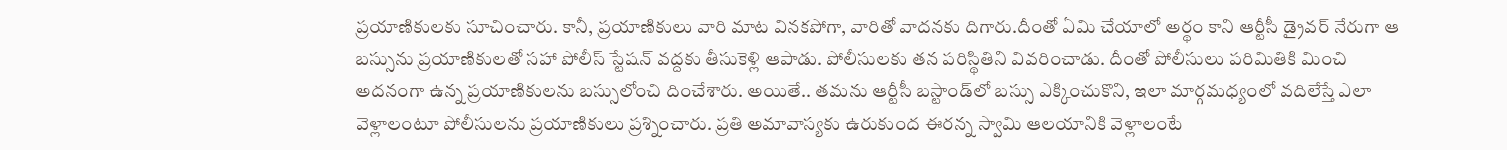ప్రయాణికులకు సూచించారు. కానీ, ప్రయాణికులు వారి మాట వినకపోగా, వారితో వాదనకు దిగారు.దీంతో ఏమి చేయాలో అర్థం కాని ఆర్టీసీ డ్రైవర్ నేరుగా ఆ బస్సును ప్రయాణికులతో సహా పోలీస్ స్టేషన్ వద్దకు తీసుకెళ్లి ఆపాడు. పోలీసులకు తన పరిస్థితిని వివరించాడు. దీంతో పోలీసులు పరిమితికి మించి అదనంగా ఉన్న ప్రయాణికులను బస్సులోంచి దించేశారు. అయితే.. తమను ఆర్టీసీ బస్టాండ్‌లో బస్సు ఎక్కించుకొని, ఇలా మార్గమధ్యంలో వదిలేస్తే ఎలా వెళ్లాలంటూ పోలీసులను ప్రయాణికులు ప్రశ్నించారు. ప్రతి అమావాస్యకు ఉరుకుంద ఈరన్న స్వామి ఆలయానికి వెళ్లాలంటే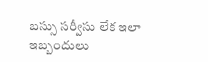బస్సు సర్వీసు లేక ఇలా ఇబ్బందులు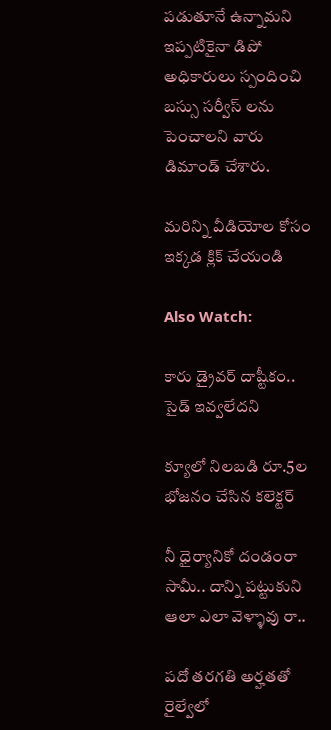పడుతూనే ఉన్నామని ఇప్పటికైనా డిపో అధికారులు స్పందించి బస్సు సర్వీస్ లను పెంచాలని వారు డిమాండ్ చేశారు.

మరిన్ని వీడియోల కోసం ఇక్కడ క్లిక్ చేయండి

Also Watch:

కారు డ్రైవర్‌ దాష్టీకం.. సైడ్‌ ఇవ్వలేదని

క్యూలో నిలబడి రూ.5ల భోజనం చేసిన కలెక్టర్‌

నీ ధైర్యానికో దండంరా సామీ.. దాన్ని పట్టుకుని ఆలా ఎలా వెళ్ళావు రా..

పదో తరగతి అర్హతతో రైల్వేలో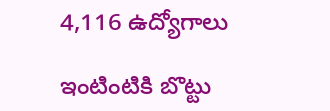4,116 ఉద్యోగాలు

ఇంటింటికి బొట్టు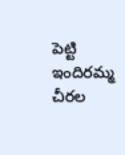పెట్టి ఇందిరమ్మ చీరల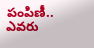పంపిణీ.. ఎవరు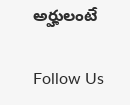అర్హులంటే

Follow Us